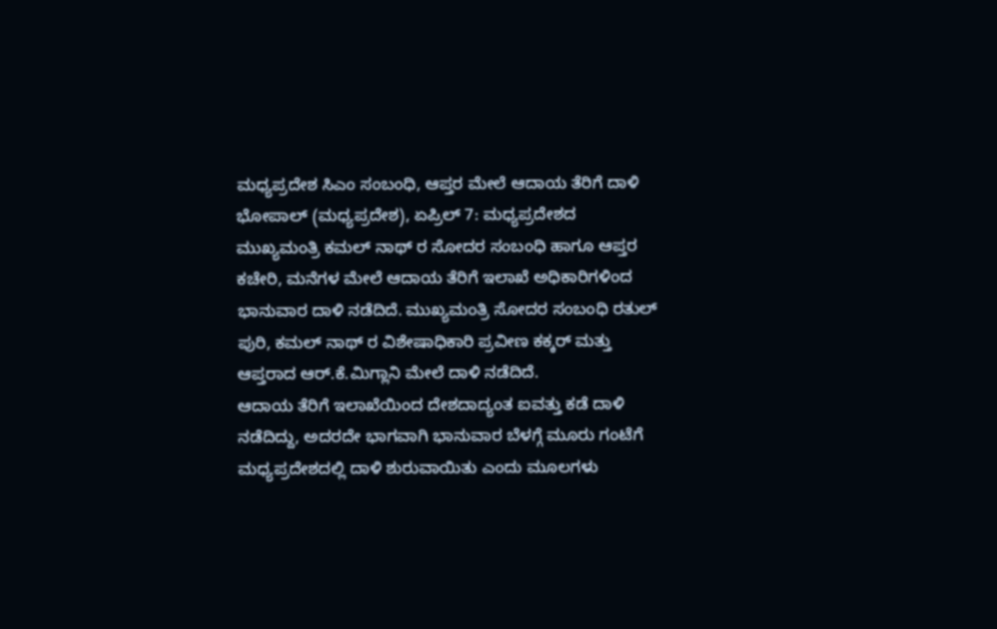ಮಧ್ಯಪ್ರದೇಶ ಸಿಎಂ ಸಂಬಂಧಿ, ಆಪ್ತರ ಮೇಲೆ ಆದಾಯ ತೆರಿಗೆ ದಾಳಿ
ಭೋಪಾಲ್ (ಮಧ್ಯಪ್ರದೇಶ), ಏಪ್ರಿಲ್ 7: ಮಧ್ಯಪ್ರದೇಶದ ಮುಖ್ಯಮಂತ್ರಿ ಕಮಲ್ ನಾಥ್ ರ ಸೋದರ ಸಂಬಂಧಿ ಹಾಗೂ ಆಪ್ತರ ಕಚೇರಿ, ಮನೆಗಳ ಮೇಲೆ ಆದಾಯ ತೆರಿಗೆ ಇಲಾಖೆ ಅಧಿಕಾರಿಗಳಿಂದ ಭಾನುವಾರ ದಾಳಿ ನಡೆದಿದೆ. ಮುಖ್ಯಮಂತ್ರಿ ಸೋದರ ಸಂಬಂಧಿ ರತುಲ್ ಪುರಿ, ಕಮಲ್ ನಾಥ್ ರ ವಿಶೇಷಾಧಿಕಾರಿ ಪ್ರವೀಣ ಕಕ್ಕರ್ ಮತ್ತು ಆಪ್ತರಾದ ಆರ್.ಕೆ.ಮಿಗ್ಲಾನಿ ಮೇಲೆ ದಾಳಿ ನಡೆದಿದೆ.
ಆದಾಯ ತೆರಿಗೆ ಇಲಾಖೆಯಿಂದ ದೇಶದಾದ್ಯಂತ ಐವತ್ತು ಕಡೆ ದಾಳಿ ನಡೆದಿದ್ದು, ಅದರದೇ ಭಾಗವಾಗಿ ಭಾನುವಾರ ಬೆಳಗ್ಗೆ ಮೂರು ಗಂಟೆಗೆ ಮಧ್ಯಪ್ರದೇಶದಲ್ಲಿ ದಾಳಿ ಶುರುವಾಯಿತು ಎಂದು ಮೂಲಗಳು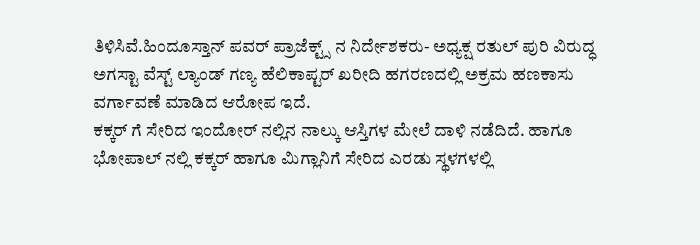ತಿಳಿಸಿವೆ.ಹಿಂದೂಸ್ತಾನ್ ಪವರ್ ಪ್ರಾಜೆಕ್ಟ್ಸ್ ನ ನಿರ್ದೇಶಕರು- ಅಧ್ಯಕ್ಷ ರತುಲ್ ಪುರಿ ವಿರುದ್ಧ ಅಗಸ್ಟಾ ವೆಸ್ಟ್ ಲ್ಯಾಂಡ್ ಗಣ್ಯ ಹೆಲಿಕಾಪ್ಟರ್ ಖರೀದಿ ಹಗರಣದಲ್ಲಿ ಅಕ್ರಮ ಹಣಕಾಸು ವರ್ಗಾವಣೆ ಮಾಡಿದ ಆರೋಪ ಇದೆ.
ಕಕ್ಕರ್ ಗೆ ಸೇರಿದ ಇಂದೋರ್ ನಲ್ಲಿನ ನಾಲ್ಕು ಆಸ್ತಿಗಳ ಮೇಲೆ ದಾಳಿ ನಡೆದಿದೆ. ಹಾಗೂ ಭೋಪಾಲ್ ನಲ್ಲಿ ಕಕ್ಕರ್ ಹಾಗೂ ಮಿಗ್ಲಾನಿಗೆ ಸೇರಿದ ಎರಡು ಸ್ಥಳಗಳಲ್ಲಿ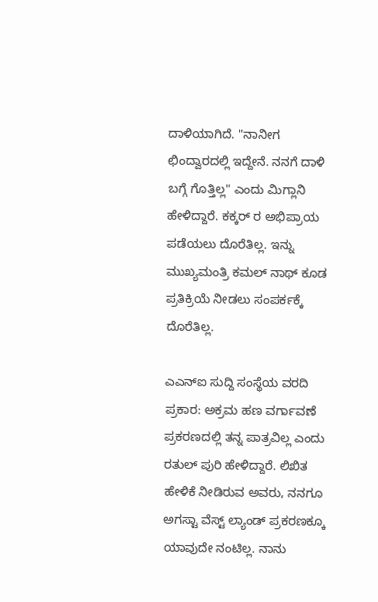ದಾಳಿಯಾಗಿದೆ. "ನಾನೀಗ ಛಿಂದ್ವಾರದಲ್ಲಿ ಇದ್ದೇನೆ. ನನಗೆ ದಾಳಿ ಬಗ್ಗೆ ಗೊತ್ತಿಲ್ಲ" ಎಂದು ಮಿಗ್ಲಾನಿ ಹೇಳಿದ್ದಾರೆ. ಕಕ್ಕರ್ ರ ಅಭಿಪ್ರಾಯ ಪಡೆಯಲು ದೊರೆತಿಲ್ಲ. ಇನ್ನು ಮುಖ್ಯಮಂತ್ರಿ ಕಮಲ್ ನಾಥ್ ಕೂಡ ಪ್ರತಿಕ್ರಿಯೆ ನೀಡಲು ಸಂಪರ್ಕಕ್ಕೆ ದೊರೆತಿಲ್ಲ.

ಎಎನ್ಐ ಸುದ್ದಿ ಸಂಸ್ಥೆಯ ವರದಿ ಪ್ರಕಾರ: ಅಕ್ರಮ ಹಣ ವರ್ಗಾವಣೆ ಪ್ರಕರಣದಲ್ಲಿ ತನ್ನ ಪಾತ್ರವಿಲ್ಲ ಎಂದು ರತುಲ್ ಪುರಿ ಹೇಳಿದ್ದಾರೆ. ಲಿಖಿತ ಹೇಳಿಕೆ ನೀಡಿರುವ ಅವರು, ನನಗೂ ಅಗಸ್ಟಾ ವೆಸ್ಟ್ ಲ್ಯಾಂಡ್ ಪ್ರಕರಣಕ್ಕೂ ಯಾವುದೇ ನಂಟಿಲ್ಲ. ನಾನು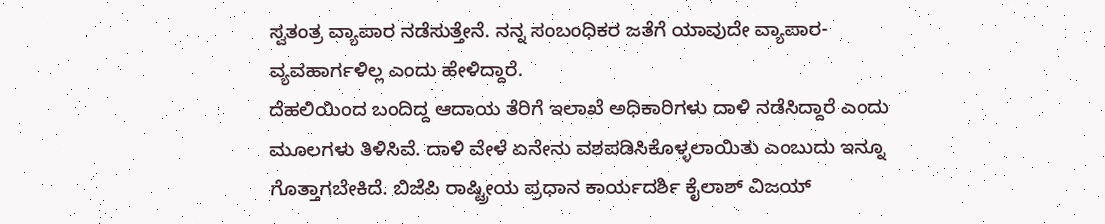ಸ್ವತಂತ್ರ ವ್ಯಾಪಾರ ನಡೆಸುತ್ತೇನೆ. ನನ್ನ ಸಂಬಂಧಿಕರ ಜತೆಗೆ ಯಾವುದೇ ವ್ಯಾಪಾರ-ವ್ಯವಹಾರ್ಗಳಿಲ್ಲ ಎಂದು ಹೇಳಿದ್ದಾರೆ.
ದೆಹಲಿಯಿಂದ ಬಂದಿದ್ದ ಆದಾಯ ತೆರಿಗೆ ಇಲಾಖೆ ಅಧಿಕಾರಿಗಳು ದಾಳಿ ನಡೆಸಿದ್ದಾರೆ ಎಂದು ಮೂಲಗಳು ತಿಳಿಸಿವೆ. ದಾಳಿ ವೇಳೆ ಏನೇನು ವಶಪಡಿಸಿಕೊಳ್ಳಲಾಯಿತು ಎಂಬುದು ಇನ್ನೂ ಗೊತ್ತಾಗಬೇಕಿದೆ. ಬಿಜೆಪಿ ರಾಷ್ಟ್ರೀಯ ಪ್ರಧಾನ ಕಾರ್ಯದರ್ಶಿ ಕೈಲಾಶ್ ವಿಜಯ್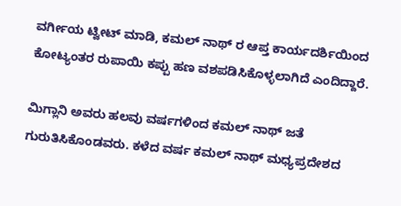ವರ್ಗೀಯ ಟ್ವೀಟ್ ಮಾಡಿ, ಕಮಲ್ ನಾಥ್ ರ ಆಪ್ತ ಕಾರ್ಯದರ್ಶಿಯಿಂದ ಕೋಟ್ಯಂತರ ರುಪಾಯಿ ಕಪ್ಪು ಹಣ ವಶಪಡಿಸಿಕೊಳ್ಳಲಾಗಿದೆ ಎಂದಿದ್ದಾರೆ.

ಮಿಗ್ಲಾನಿ ಅವರು ಹಲವು ವರ್ಷಗಳಿಂದ ಕಮಲ್ ನಾಥ್ ಜತೆ ಗುರುತಿಸಿಕೊಂಡವರು. ಕಳೆದ ವರ್ಷ ಕಮಲ್ ನಾಥ್ ಮಧ್ಯಪ್ರದೇಶದ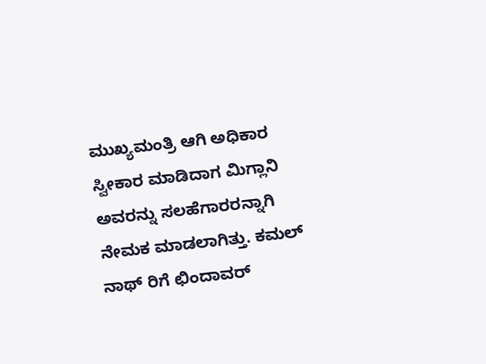ಮುಖ್ಯಮಂತ್ರಿ ಆಗಿ ಅಧಿಕಾರ ಸ್ವೀಕಾರ ಮಾಡಿದಾಗ ಮಿಗ್ಲಾನಿ ಅವರನ್ನು ಸಲಹೆಗಾರರನ್ನಾಗಿ ನೇಮಕ ಮಾಡಲಾಗಿತ್ತು. ಕಮಲ್ ನಾಥ್ ರಿಗೆ ಛಿಂದಾವರ್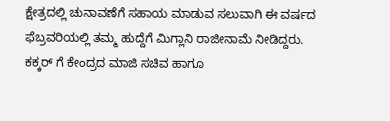ಕ್ಷೇತ್ರದಲ್ಲಿ ಚುನಾವಣೆಗೆ ಸಹಾಯ ಮಾಡುವ ಸಲುವಾಗಿ ಈ ವರ್ಷದ ಫೆಬ್ರವರಿಯಲ್ಲಿ ತಮ್ಮ ಹುದ್ದೆಗೆ ಮಿಗ್ಲಾನಿ ರಾಜೀನಾಮೆ ನೀಡಿದ್ದರು.
ಕಕ್ಕರ್ ಗೆ ಕೇಂದ್ರದ ಮಾಜಿ ಸಚಿವ ಹಾಗೂ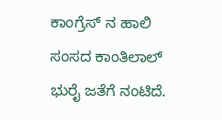ಕಾಂಗ್ರೆಸ್ ನ ಹಾಲಿ ಸಂಸದ ಕಾಂತಿಲಾಲ್ ಭುರೈ ಜತೆಗೆ ನಂಟಿದೆ.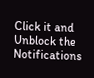Click it and Unblock the Notifications